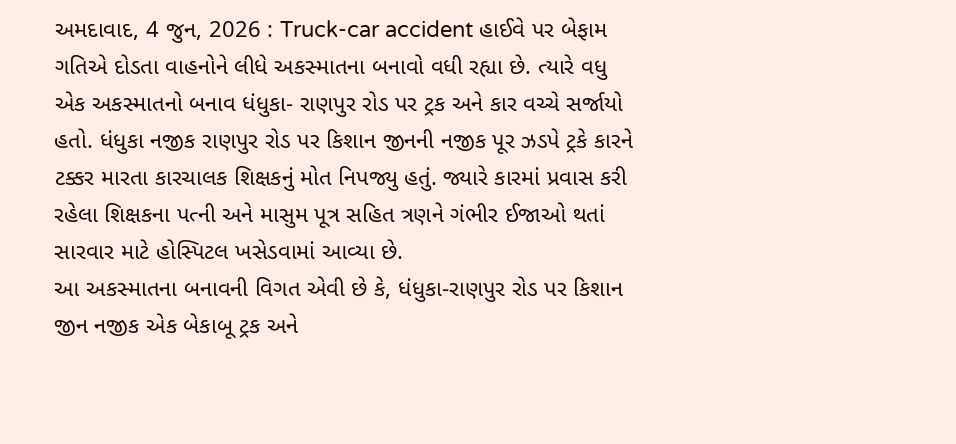અમદાવાદ, 4 જુન, 2026 : Truck-car accident હાઈવે પર બેફામ ગતિએ દોડતા વાહનોને લીધે અકસ્માતના બનાવો વધી રહ્યા છે. ત્યારે વધુ એક અકસ્માતનો બનાવ ધંધુકા- રાણપુર રોડ પર ટ્રક અને કાર વચ્ચે સર્જાયો હતો. ધંધુકા નજીક રાણપુર રોડ પર કિશાન જીનની નજીક પૂર ઝડપે ટ્રકે કારને ટક્કર મારતા કારચાલક શિક્ષકનું મોત નિપજ્યુ હતું. જ્યારે કારમાં પ્રવાસ કરી રહેલા શિક્ષકના પત્ની અને માસુમ પૂત્ર સહિત ત્રણને ગંભીર ઈજાઓ થતાં સારવાર માટે હોસ્પિટલ ખસેડવામાં આવ્યા છે.
આ અકસ્માતના બનાવની વિગત એવી છે કે, ધંધુકા-રાણપુર રોડ પર કિશાન જીન નજીક એક બેકાબૂ ટ્રક અને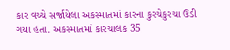કાર વચ્ચે સર્જાયેલા અકસ્માતમાં કારના કુરચેકુરચા ઉડી ગયા હતા. અકસ્માતમાં કારચાલક 35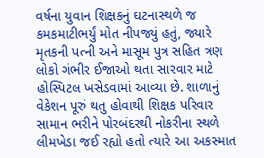વર્ષના યુવાન શિક્ષકનું ઘટનાસ્થળે જ કમકમાટીભર્યું મોત નીપજ્યું હતું, જ્યારે મૃતકની પત્ની અને માસૂમ પુત્ર સહિત ત્રણ લોકો ગંભીર ઈજાઓ થતા સારવાર માટે હોસ્પિટલ ખસેડવામાં આવ્યા છે. શાળાનું વેકેશન પૂરું થતુ હોવાથી શિક્ષક પરિવાર સામાન ભરીને પોરબંદરથી નોકરીના સ્થળે લીમખેડા જઈ રહ્યો હતો ત્યારે આ અકસ્માત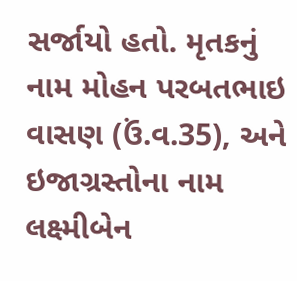સર્જાયો હતો. મૃતકનું નામ મોહન પરબતભાઇ વાસણ (ઉં.વ.35), અને ઇજાગ્રસ્તોના નામ લક્ષ્મીબેન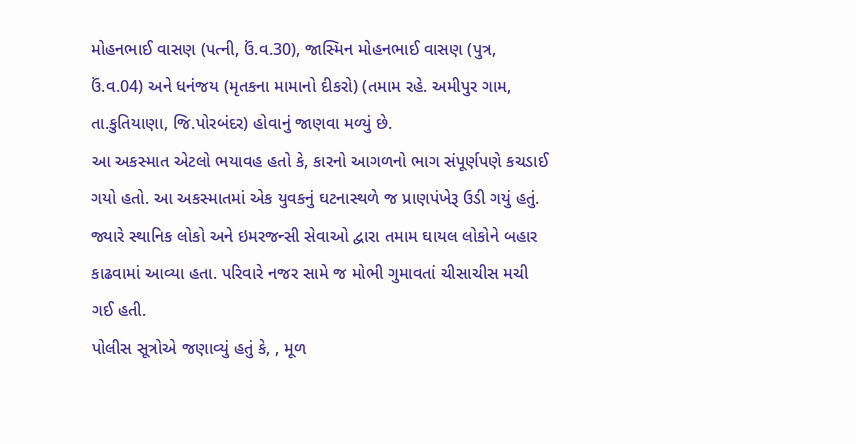મોહનભાઈ વાસણ (પત્ની, ઉં.વ.30), જાસ્મિન મોહનભાઈ વાસણ (પુત્ર, ઉં.વ.04) અને ધનંજય (મૃતકના મામાનો દીકરો) (તમામ રહે. અમીપુર ગામ, તા.કુતિયાણા, જિ.પોરબંદર) હોવાનું જાણવા મળ્યું છે.
આ અકસ્માત એટલો ભયાવહ હતો કે, કારનો આગળનો ભાગ સંપૂર્ણપણે કચડાઈ ગયો હતો. આ અકસ્માતમાં એક યુવકનું ઘટનાસ્થળે જ પ્રાણપંખેરૂ ઉડી ગયું હતું. જ્યારે સ્થાનિક લોકો અને ઇમરજન્સી સેવાઓ દ્વારા તમામ ઘાયલ લોકોને બહાર કાઢવામાં આવ્યા હતા. પરિવારે નજર સામે જ મોભી ગુમાવતાં ચીસાચીસ મચી ગઈ હતી.
પોલીસ સૂત્રોએ જણાવ્યું હતું કે, , મૂળ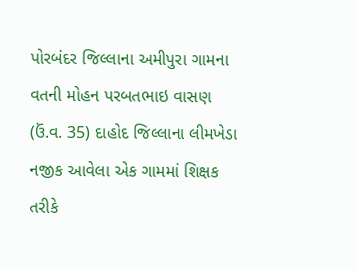પોરબંદર જિલ્લાના અમીપુરા ગામના વતની મોહન પરબતભાઇ વાસણ (ઉં.વ. 35) દાહોદ જિલ્લાના લીમખેડા નજીક આવેલા એક ગામમાં શિક્ષક તરીકે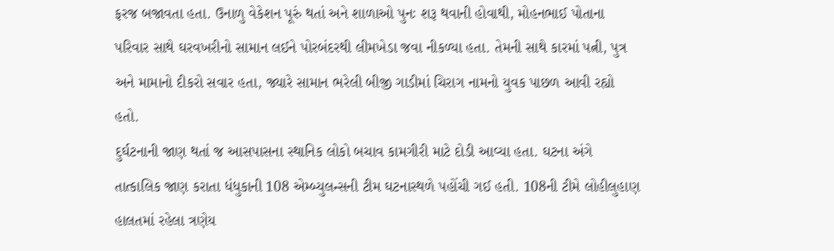ફરજ બજાવતા હતા. ઉનાળુ વેકેશન પૂરું થતાં અને શાળાઓ પુનઃ શરૂ થવાની હોવાથી, મોહનભાઈ પોતાના પરિવાર સાથે ઘરવખરીનો સામાન લઈને પોરબંદરથી લીમખેડા જવા નીકળ્યા હતા. તેમની સાથે કારમાં પત્ની, પુત્ર અને મામાનો દીકરો સવાર હતા, જ્યારે સામાન ભરેલી બીજી ગાડીમાં ચિરાગ નામનો યુવક પાછળ આવી રહ્યો હતો.
દુર્ઘટનાની જાણ થતાં જ આસપાસના સ્થાનિક લોકો બચાવ કામગીરી માટે દોડી આવ્યા હતા. ઘટના અંગે તાત્કાલિક જાણ કરાતા ધંધુકાની 108 એમ્બ્યુલન્સની ટીમ ઘટનાસ્થળે પહોંચી ગઈ હતી. 108ની ટીમે લોહીલુહાણ હાલતમાં રહેલા ત્રણેય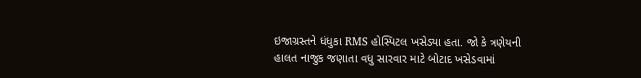ઇજાગ્રસ્તને ધંધુકા RMS હોસ્પિટલ ખસેડ્યા હતા. જો કે ત્રણેયની હાલત નાજુક જણાતા વધુ સારવાર માટે બોટાદ ખસેડવામાં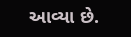આવ્યા છે.